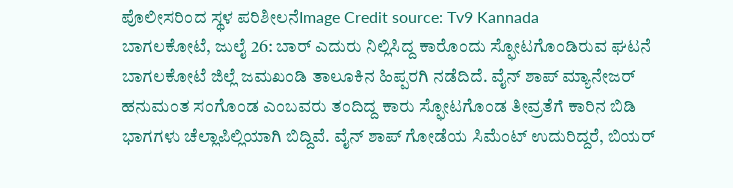ಪೊಲೀಸರಿಂದ ಸ್ಥಳ ಪರಿಶೀಲನೆImage Credit source: Tv9 Kannada
ಬಾಗಲಕೋಟೆ, ಜುಲೈ 26: ಬಾರ್ ಎದುರು ನಿಲ್ಲಿಸಿದ್ದ ಕಾರೊಂದು ಸ್ಫೋಟಗೊಂಡಿರುವ ಘಟನೆ ಬಾಗಲಕೋಟೆ ಜಿಲ್ಲೆ ಜಮಖಂಡಿ ತಾಲೂಕಿನ ಹಿಪ್ಪರಗಿ ನಡೆದಿದೆ. ವೈನ್ ಶಾಪ್ ಮ್ಯಾನೇಜರ್ ಹನುಮಂತ ಸಂಗೊಂಡ ಎಂಬವರು ತಂದಿದ್ದ ಕಾರು ಸ್ಫೋಟಗೊಂಡ ತೀವ್ರತೆಗೆ ಕಾರಿನ ಬಿಡಿ ಭಾಗಗಳು ಚೆಲ್ಲಾಪಿಲ್ಲಿಯಾಗಿ ಬಿದ್ದಿವೆ. ವೈನ್ ಶಾಪ್ ಗೋಡೆಯ ಸಿಮೆಂಟ್ ಉದುರಿದ್ದರೆ, ಬಿಯರ್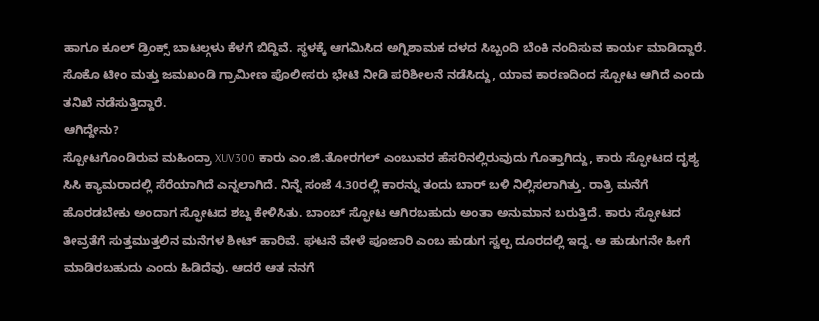ಹಾಗೂ ಕೂಲ್ ಡ್ರಿಂಕ್ಸ್ ಬಾಟಲ್ಗಳು ಕೆಳಗೆ ಬಿದ್ದಿವೆ. ಸ್ಥಳಕ್ಕೆ ಆಗಮಿಸಿದ ಅಗ್ನಿಶಾಮಕ ದಳದ ಸಿಬ್ಬಂದಿ ಬೆಂಕಿ ನಂದಿಸುವ ಕಾರ್ಯ ಮಾಡಿದ್ದಾರೆ. ಸೊಕೊ ಟೀಂ ಮತ್ತು ಜಮಖಂಡಿ ಗ್ರಾಮೀಣ ಪೊಲೀಸರು ಭೇಟಿ ನೀಡಿ ಪರಿಶೀಲನೆ ನಡೆಸಿದ್ದು, ಯಾವ ಕಾರಣದಿಂದ ಸ್ಪೋಟ ಆಗಿದೆ ಎಂದು ತನಿಖೆ ನಡೆಸುತ್ತಿದ್ದಾರೆ.
ಆಗಿದ್ದೇನು?
ಸ್ಪೋಟಗೊಂಡಿರುವ ಮಹಿಂದ್ರಾ XUV300 ಕಾರು ಎಂ.ಜಿ.ತೋರಗಲ್ ಎಂಬುವರ ಹೆಸರಿನಲ್ಲಿರುವುದು ಗೊತ್ತಾಗಿದ್ದು, ಕಾರು ಸ್ಫೋಟದ ದೃಶ್ಯ ಸಿಸಿ ಕ್ಯಾಮರಾದಲ್ಲಿ ಸೆರೆಯಾಗಿದೆ ಎನ್ನಲಾಗಿದೆ. ನಿನ್ನೆ ಸಂಜೆ 4.30ರಲ್ಲಿ ಕಾರನ್ನು ತಂದು ಬಾರ್ ಬಳಿ ನಿಲ್ಲಿಸಲಾಗಿತ್ತು. ರಾತ್ರಿ ಮನೆಗೆ ಹೊರಡಬೇಕು ಅಂದಾಗ ಸ್ಫೋಟದ ಶಬ್ದ ಕೇಳಿಸಿತು. ಬಾಂಬ್ ಸ್ಫೋಟ ಆಗಿರಬಹುದು ಅಂತಾ ಅನುಮಾನ ಬರುತ್ತಿದೆ. ಕಾರು ಸ್ಫೋಟದ ತೀವ್ರತೆಗೆ ಸುತ್ತಮುತ್ತಲಿನ ಮನೆಗಳ ಶೀಟ್ ಹಾರಿವೆ. ಘಟನೆ ವೇಳೆ ಪೂಜಾರಿ ಎಂಬ ಹುಡುಗ ಸ್ವಲ್ಪ ದೂರದಲ್ಲಿ ಇದ್ದ. ಆ ಹುಡುಗನೇ ಹೀಗೆ ಮಾಡಿರಬಹುದು ಎಂದು ಹಿಡಿದೆವು. ಆದರೆ ಆತ ನನಗೆ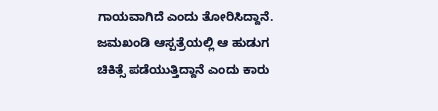ಗಾಯವಾಗಿದೆ ಎಂದು ತೋರಿಸಿದ್ದಾನೆ. ಜಮಖಂಡಿ ಆಸ್ಪತ್ರೆಯಲ್ಲಿ ಆ ಹುಡುಗ ಚಿಕಿತ್ಸೆ ಪಡೆಯುತ್ತಿದ್ದಾನೆ ಎಂದು ಕಾರು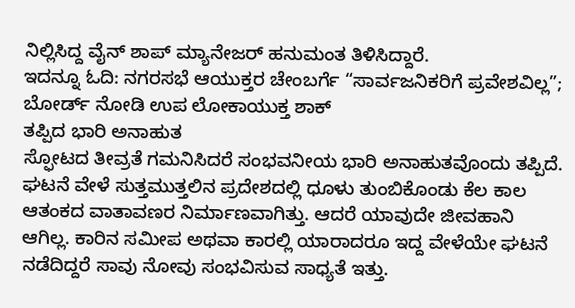ನಿಲ್ಲಿಸಿದ್ದ ವೈನ್ ಶಾಪ್ ಮ್ಯಾನೇಜರ್ ಹನುಮಂತ ತಿಳಿಸಿದ್ದಾರೆ.
ಇದನ್ನೂ ಓದಿ: ನಗರಸಭೆ ಆಯುಕ್ತರ ಚೇಂಬರ್ಗೆ “ಸಾರ್ವಜನಿಕರಿಗೆ ಪ್ರವೇಶವಿಲ್ಲ”; ಬೋರ್ಡ್ ನೋಡಿ ಉಪ ಲೋಕಾಯುಕ್ತ ಶಾಕ್
ತಪ್ಪಿದ ಭಾರಿ ಅನಾಹುತ
ಸ್ಫೋಟದ ತೀವ್ರತೆ ಗಮನಿಸಿದರೆ ಸಂಭವನೀಯ ಭಾರಿ ಅನಾಹುತವೊಂದು ತಪ್ಪಿದೆ. ಘಟನೆ ವೇಳೆ ಸುತ್ತಮುತ್ತಲಿನ ಪ್ರದೇಶದಲ್ಲಿ ಧೂಳು ತುಂಬಿಕೊಂಡು ಕೆಲ ಕಾಲ ಆತಂಕದ ವಾತಾವಣರ ನಿರ್ಮಾಣವಾಗಿತ್ತು. ಆದರೆ ಯಾವುದೇ ಜೀವಹಾನಿ ಆಗಿಲ್ಲ. ಕಾರಿನ ಸಮೀಪ ಅಥವಾ ಕಾರಲ್ಲಿ ಯಾರಾದರೂ ಇದ್ದ ವೇಳೆಯೇ ಘಟನೆ ನಡೆದಿದ್ದರೆ ಸಾವು ನೋವು ಸಂಭವಿಸುವ ಸಾಧ್ಯತೆ ಇತ್ತು.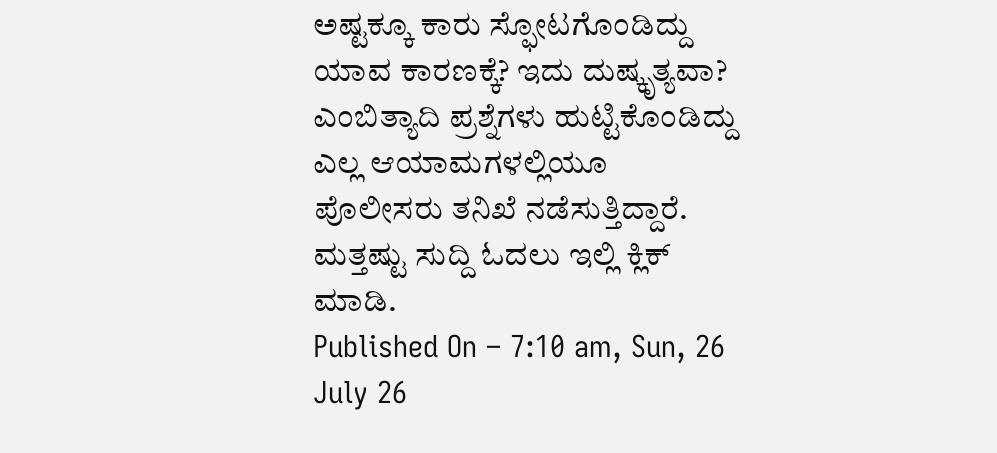ಅಷ್ಟಕ್ಕೂ ಕಾರು ಸ್ಫೋಟಗೊಂಡಿದ್ದು ಯಾವ ಕಾರಣಕ್ಕೆ? ಇದು ದುಷ್ಕೃತ್ಯವಾ? ಎಂಬಿತ್ಯಾದಿ ಪ್ರಶ್ನೆಗಳು ಹುಟ್ಟಿಕೊಂಡಿದ್ದು ಎಲ್ಲ ಆಯಾಮಗಳಲ್ಲಿಯೂ ಪೊಲೀಸರು ತನಿಖೆ ನಡೆಸುತ್ತಿದ್ದಾರೆ.
ಮತ್ತಷ್ಟು ಸುದ್ದಿ ಓದಲು ಇಲ್ಲಿ ಕ್ಲಿಕ್ ಮಾಡಿ.
Published On – 7:10 am, Sun, 26 July 26